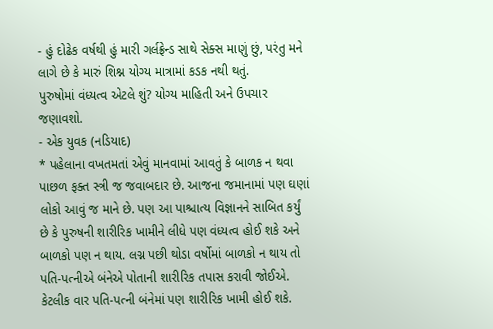- હું દોઢેક વર્ષથી હું મારી ગર્લફ્રેન્ડ સાથે સેક્સ માણું છું, પરંતુ મને લાગે છે કે મારું શિશ્ન યોગ્ય માત્રામાં કડક નથી થતું.
પુરુષોમાં વંધ્યત્વ એટલે શું? યોગ્ય માહિતી અને ઉપચાર જણાવશો.
- એક યુવક (નડિયાદ)
* પહેલાના વખતમતાં એવું માનવામાં આવતું કે બાળક ન થવા પાછળ ફક્ત સ્ત્રી જ જવાબદાર છે. આજના જમાનામાં પણ ઘણાં લોકો આવું જ માને છે. પણ આ પાશ્ચાત્ય વિજ્ઞાનને સાબિત કર્યું છે કે પુરુષની શારીરિક ખામીને લીધે પણ વંધ્યત્વ હોઈ શકે અને બાળકો પણ ન થાય. લગ્ન પછી થોડા વર્ષોમાં બાળકો ન થાય તો પતિ-પત્નીએ બંનેએ પોતાની શારીરિક તપાસ કરાવી જોઈએ. કેટલીક વાર પતિ-પત્ની બંનેમાં પણ શારીરિક ખામી હોઈ શકે.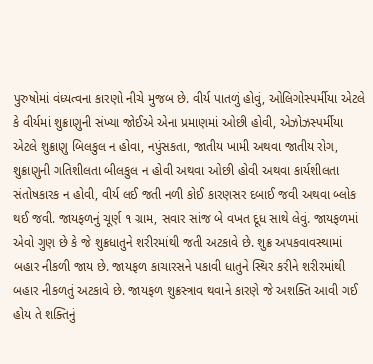પુરુષોમાં વંધ્યત્વના કારણો નીચે મુજબ છે. વીર્ય પાતળું હોવું, ઓલિગોસ્પર્મીયા એટલે કે વીર્યમાં શુક્રાણુની સંખ્યા જોઈએ એના પ્રમાણમાં ઓછી હોવી, એઝોઝસ્પર્મીયા એટલે શુક્રાણુ બિલકુલ ન હોવા, નપુંસકતા, જાતીય ખામી અથવા જાતીય રોગ, શુક્રાણુની ગતિશીલતા બીલકુલ ન હોવી અથવા ઓછી હોવી અથવા કાર્યશીલતા સંતોષકારક ન હોવી, વીર્ય લઈ જતી નળી કોઈ કારણસર દબાઈ જવી અથવા બ્લોક થઈ જવી. જાયફળનું ચૂર્ણ ૧ ગ્રામ, સવાર સાંજ બે વખત દૂધ સાથે લેવું. જાયફળમાં એવો ગુણ છે કે જે શુક્રધાતુને શરીરમાંથી જતી અટકાવે છે. શુક્ર અપકવાવસ્થામાં બહાર નીકળી જાય છે. જાયફળ કાચારસને પકાવી ધાતુને સ્થિર કરીને શરીરમાંથી બહાર નીકળતું અટકાવે છે. જાયફળ શુક્રસ્ત્રાવ થવાને કારણે જે અશક્તિ આવી ગઈ હોય તે શક્તિનું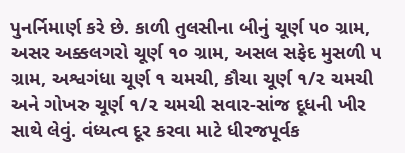પુનર્નિમાર્ણ કરે છે. કાળી તુલસીના બીનું ચૂર્ણ ૫૦ ગ્રામ, અસર અક્કલગરો ચૂર્ણ ૧૦ ગ્રામ, અસલ સફેદ મુસળી ૫ ગ્રામ, અશ્વગંધા ચૂર્ણ ૧ ચમચી, કૌચા ચૂર્ણ ૧/૨ ચમચી અને ગોખરુ ચૂર્ણ ૧/૨ ચમચી સવાર-સાંજ દૂધની ખીર સાથે લેવું. વંધ્યત્વ દૂર કરવા માટે ધીરજપૂર્વક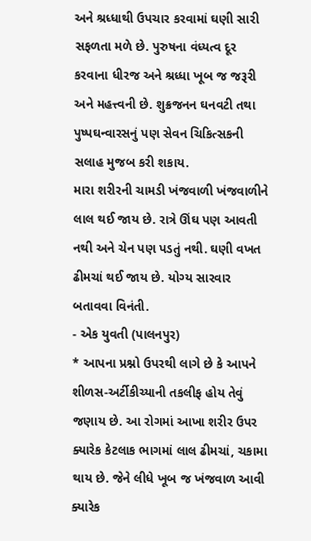અને શ્રધ્ધાથી ઉપચાર કરવામાં ઘણી સારી સફળતા મળે છે. પુરુષના વંધ્યત્વ દૂર કરવાના ધીરજ અને શ્રધ્ધા ખૂબ જ જરૂરી અને મહત્ત્વની છે. શુક્રજનન ઘનવટી તથા પુષ્પઘન્વારસનું પણ સેવન ચિકિત્સકની સલાહ મુજબ કરી શકાય.
મારા શરીરની ચામડી ખંજવાળી ખંજવાળીને લાલ થઈ જાય છે. રાત્રે ઊંઘ પણ આવતી નથી અને ચેન પણ પડતું નથી. ઘણી વખત ઢીમચાં થઈ જાય છે. યોગ્ય સારવાર બતાવવા વિનંતી.
- એક યુવતી (પાલનપુર)
* આપના પ્રશ્નો ઉપરથી લાગે છે કે આપને શીળસ-અર્ટીકીચ્યાની તકલીફ હોય તેવું જણાય છે. આ રોગમાં આખા શરીર ઉપર ક્યારેક કેટલાક ભાગમાં લાલ ઢીમચાં, ચકામા થાય છે. જેને લીધે ખૂબ જ ખંજવાળ આવી ક્યારેક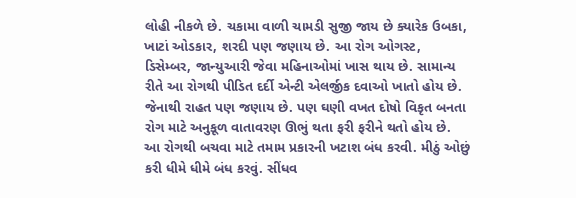લોહી નીકળે છે. ચકામા વાળી ચામડી સુજી જાય છે ક્યારેક ઉબકા, ખાટાં ઓડકાર, શરદી પણ જણાય છે. આ રોગ ઓગસ્ટ, ડિસેમ્બર, જાન્યુઆરી જેવા મહિનાઓમાં ખાસ થાય છે. સામાન્ય રીતે આ રોગથી પીડિત દર્દી એન્ટી એલર્જીક દવાઓ ખાતો હોય છે. જેનાથી રાહત પણ જણાય છે. પણ ઘણી વખત દોષો વિકૃત બનતા રોગ માટે અનુકૂળ વાતાવરણ ઊભું થતા ફરી ફરીને થતો હોય છે. આ રોગથી બચવા માટે તમામ પ્રકારની ખટાશ બંધ કરવી. મીઠું ઓછું કરી ધીમે ધીમે બંધ કરવું. સીંધવ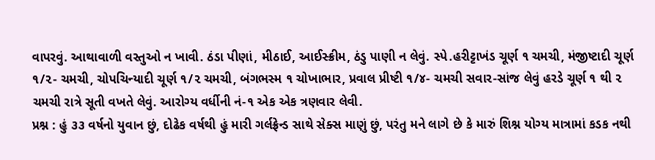વાપરવું. આથાવાળી વસ્તુઓ ન ખાવી. ઠંડા પીણાં, મીઠાઈ, આઈસ્ક્રીમ, ઠંડુ પાણી ન લેવું. સ્પે.હરીટ્ટાખંડ ચૂર્ણ ૧ ચમચી, મંજીષ્ટાદી ચૂર્ણ ૧/૨- ચમચી, ચોપચિન્યાદી ચૂર્ણ ૧/૨ ચમચી, બંગભસ્મ ૧ ચોખાભાર, પ્રવાલ પ્રીષ્ટી ૧/૪- ચમચી સવાર-સાંજ લેવું હરડે ચૂર્ણ ૧ થી ૨ ચમચી રાત્રે સૂતી વખતે લેવું. આરોગ્ય વર્ધીની નં-૧ એક એક ત્રણવાર લેવી.
પ્રશ્ન : હું ૩૩ વર્ષનો યુવાન છું, દોઢેક વર્ષથી હું મારી ગર્લફ્રેન્ડ સાથે સેક્સ માણું છું, પરંતુ મને લાગે છે કે મારું શિશ્ન યોગ્ય માત્રામાં કડક નથી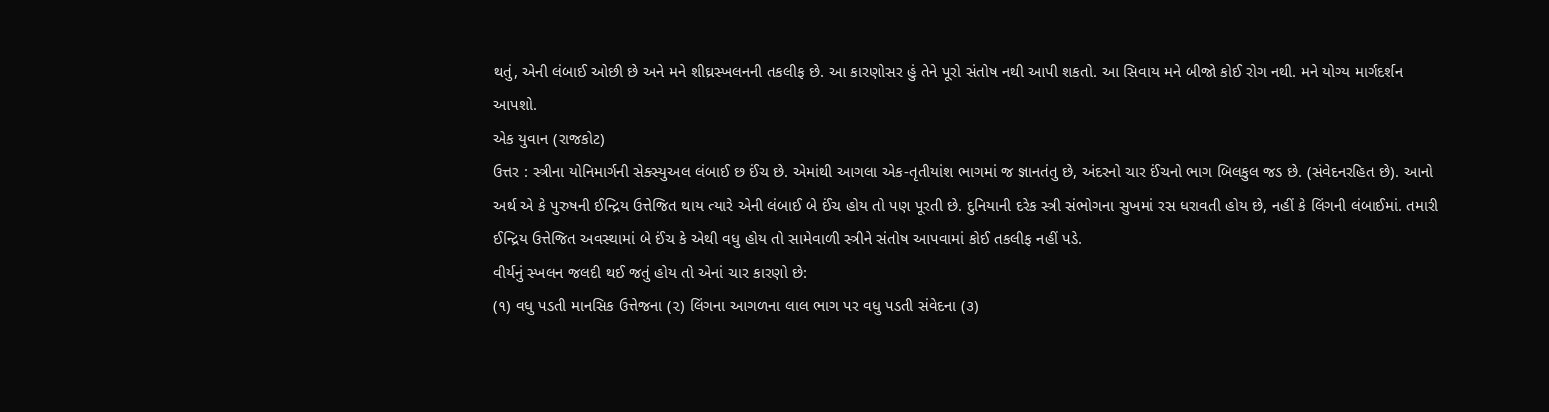થતું, એની લંબાઈ ઓછી છે અને મને શીઘ્રસ્ખલનની તકલીફ છે. આ કારણોસર હું તેને પૂરો સંતોષ નથી આપી શકતો. આ સિવાય મને બીજો કોઈ રોગ નથી. મને યોગ્ય માર્ગદર્શન આપશો.
એક યુવાન (રાજકોટ)
ઉત્તર : સ્ત્રીના યોનિમાર્ગની સેક્સ્યુઅલ લંબાઈ છ ઈંચ છે. એમાંથી આગલા એક-તૃતીયાંશ ભાગમાં જ જ્ઞાનતંતુ છે, અંદરનો ચાર ઈંચનો ભાગ બિલકુલ જડ છે. (સંવેદનરહિત છે). આનો અર્થ એ કે પુરુષની ઈન્દ્રિય ઉત્તેજિત થાય ત્યારે એની લંબાઈ બે ઈંચ હોય તો પણ પૂરતી છે. દુનિયાની દરેક સ્ત્રી સંભોગના સુખમાં રસ ધરાવતી હોય છે, નહીં કે લિંગની લંબાઈમાં. તમારી ઈન્દ્રિય ઉત્તેજિત અવસ્થામાં બે ઈંચ કે એથી વધુ હોય તો સામેવાળી સ્ત્રીને સંતોષ આપવામાં કોઈ તકલીફ નહીં પડે.
વીર્યનું સ્ખલન જલદી થઈ જતું હોય તો એનાં ચાર કારણો છે:
(૧) વધુ પડતી માનસિક ઉત્તેજના (૨) લિંગના આગળના લાલ ભાગ પર વધુ પડતી સંવેદના (૩)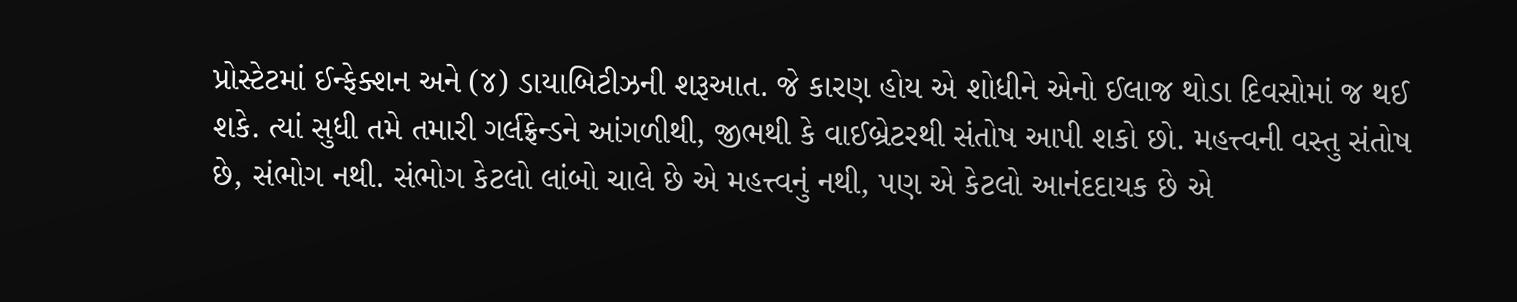પ્રોસ્ટેટમાં ઈન્ફેક્શન અને (૪) ડાયાબિટીઝની શરૂઆત. જે કારણ હોય એ શોધીને એનો ઈલાજ થોડા દિવસોમાં જ થઈ શકે. ત્યાં સુધી તમે તમારી ગર્લફ્રેન્ડને આંગળીથી, જીભથી કે વાઈબ્રેટરથી સંતોષ આપી શકો છો. મહત્ત્વની વસ્તુ સંતોષ છે, સંભોગ નથી. સંભોગ કેટલો લાંબો ચાલે છે એ મહત્ત્વનું નથી, પણ એ કેટલો આનંદદાયક છે એ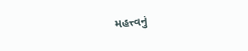મહત્ત્વનું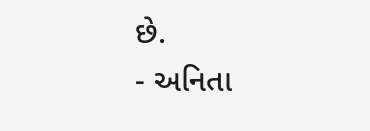છે.
- અનિતા